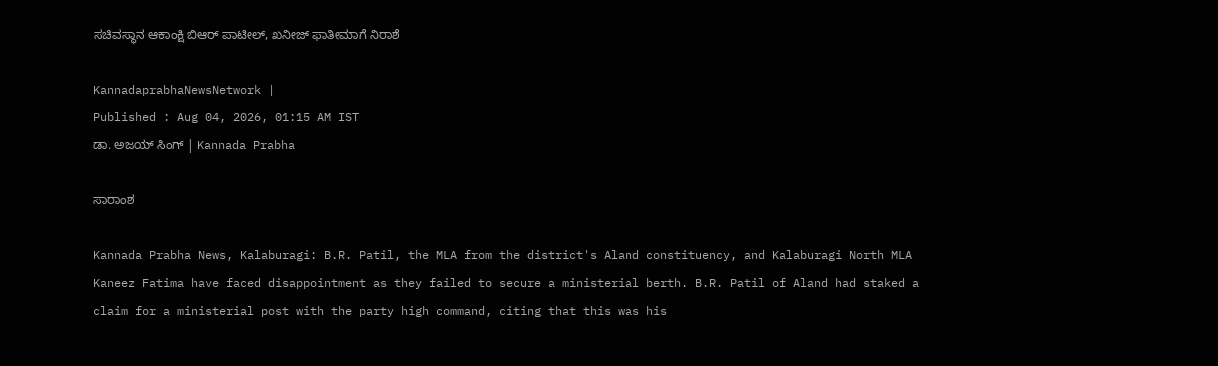ಸಚಿವಸ್ಥಾನ ಆಕಾಂಕ್ಷಿ ಬಿಆರ್‌ ಪಾಟೀಲ್‌, ಖನೀಜ್‌ ಫಾತೀಮಾಗೆ ನಿರಾಶೆ

KannadaprabhaNewsNetwork |
Published : Aug 04, 2026, 01:15 AM IST
ಡಾ. ಅಜಯ್‌ ಸಿಂಗ್‌ | Kannada Prabha

ಸಾರಾಂಶ

Kannada Prabha News, Kalaburagi: B.R. Patil, the MLA from the district's Aland constituency, and Kalaburagi North MLA Kaneez Fatima have faced disappointment as they failed to secure a ministerial berth. B.R. Patil of Aland had staked a claim for a ministerial post with the party high command, citing that this was his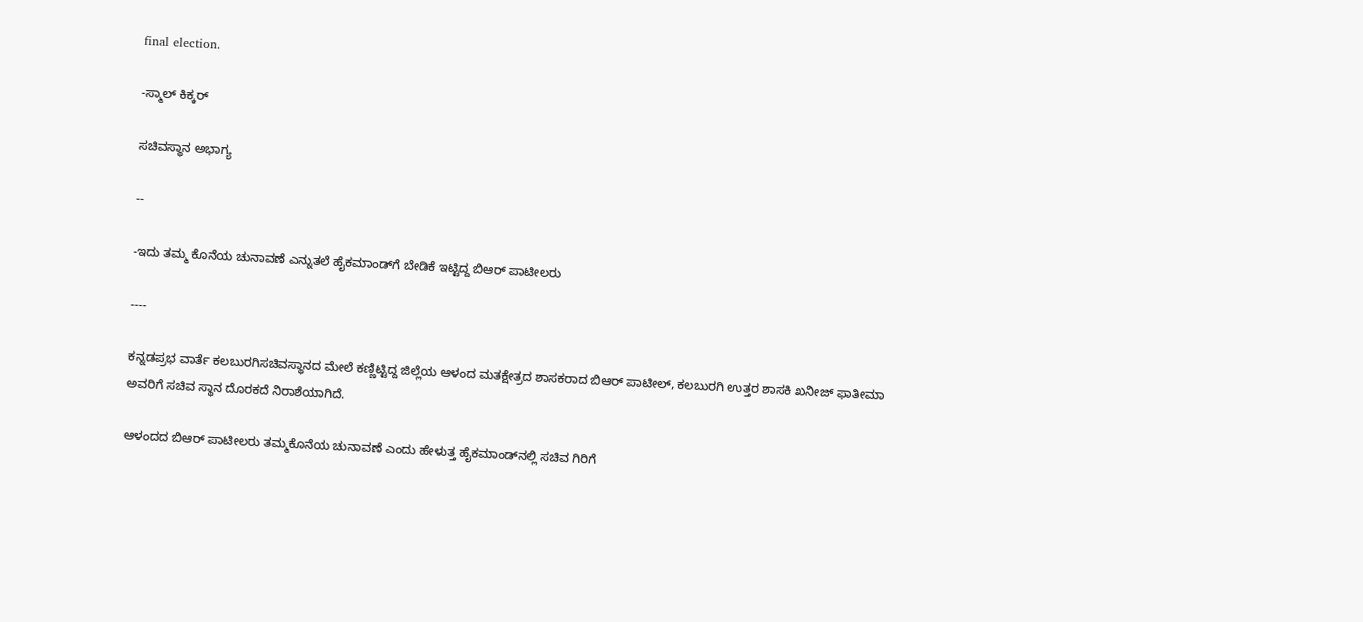final election.

-ಸ್ಮಾಲ್‌ ಕಿಕ್ಕರ್‌

ಸಚಿವಸ್ಥಾನ ಅಭಾಗ್ಯ

--

-ಇದು ತಮ್ಮ ಕೊನೆಯ ಚುನಾವಣೆ ಎನ್ನುತಲೆ ಹೈಕಮಾಂಡ್‌ಗೆ ಬೇಡಿಕೆ ಇಟ್ಟಿದ್ದ ಬಿಆರ್‌ ಪಾಟೀಲರು

----

ಕನ್ನಡಪ್ರಭ ವಾರ್ತೆ ಕಲಬುರಗಿಸಚಿವಸ್ಥಾನದ ಮೇಲೆ ಕಣ್ಣಿಟ್ಟಿದ್ದ ಜಿಲ್ಲೆಯ ಆಳಂದ ಮತಕ್ಷೇತ್ರದ ಶಾಸಕರಾದ ಬಿಆರ್‌ ಪಾಟೀಲ್‌, ಕಲಬುರಗಿ ಉತ್ತರ ಶಾಸಕಿ ಖನೀಜ್‌ ಫಾತೀಮಾ ಅವರಿಗೆ ಸಚಿವ ಸ್ಥಾನ ದೊರಕದೆ ನಿರಾಶೆಯಾಗಿದೆ.

ಆಳಂದದ ಬಿಆರ್‌ ಪಾಟೀಲರು ತಮ್ಮಕೊನೆಯ ಚುನಾವಣೆ ಎಂದು ಹೇಳುತ್ತ ಹೈಕಮಾಂಡ್‌ನಲ್ಲಿ ಸಚಿವ ಗಿರಿಗೆ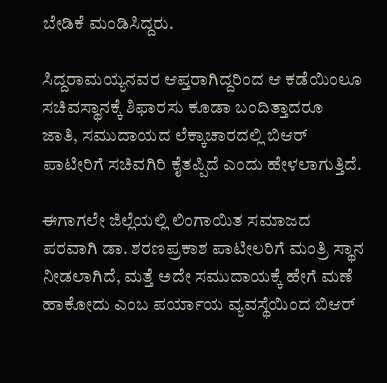ಬೇಡಿಕೆ ಮಂಡಿಸಿದ್ದರು.

ಸಿದ್ದರಾಮಯ್ಯನವರ ಆಪ್ತರಾಗಿದ್ದರಿಂದ ಆ ಕಡೆಯಿಂಲೂ ಸಚಿವಸ್ಥಾನಕ್ಕೆ ಶಿಫಾರಸು ಕೂಡಾ ಬಂದಿತ್ತಾದರೂ ಜಾತಿ, ಸಮುದಾಯದ ಲೆಕ್ಕಾಚಾರದಲ್ಲಿ ಬಿಆರ್‌ ಪಾಟೀರಿಗೆ ಸಚಿವಗಿರಿ ಕೈತಪ್ಪಿದೆ ಎಂದು ಹೇಳಲಾಗುತ್ತಿದೆ.

ಈಗಾಗಲೇ ಜಿಲ್ಲೆಯಲ್ಲಿ ಲಿಂಗಾಯಿತ ಸಮಾಜದ ಪರವಾಗಿ ಡಾ. ಶರಣಪ್ರಕಾಶ ಪಾಟೀಲರಿಗೆ ಮಂತ್ರಿ ಸ್ಥಾನ ನೀಡಲಾಗಿದೆ, ಮತ್ತೆ ಅದೇ ಸಮುದಾಯಕ್ಕೆ ಹೇಗೆ ಮಣೆ ಹಾಕೋದು ಎಂಬ ಪರ್ಯಾಯ ವ್ಯವಸ್ಥೆಯಿಂದ ಬಿಆರ್‌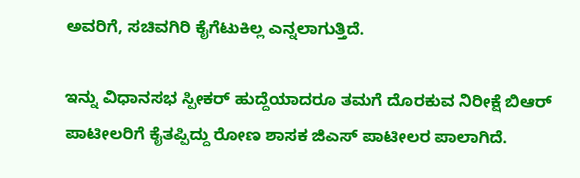ಅವರಿಗೆ, ಸಚಿವಗಿರಿ ಕೈಗೆಟುಕಿಲ್ಲ ಎನ್ನಲಾಗುತ್ತಿದೆ.

ಇನ್ನು ವಿಧಾನಸಭ ಸ್ಪೀಕರ್‌ ಹುದ್ದೆಯಾದರೂ ತಮಗೆ ದೊರಕುವ ನಿರೀಕ್ಷೆ ಬಿಆರ್‌ ಪಾಟೀಲರಿಗೆ ಕೈತಪ್ಪಿದ್ದು ರೋಣ ಶಾಸಕ ಜಿಎಸ್‌ ಪಾಟೀಲರ ಪಾಲಾಗಿದೆ.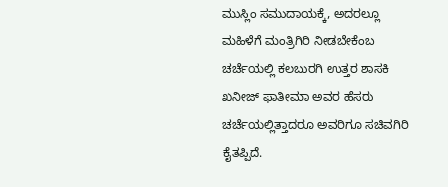ಮುಸ್ಲಿಂ ಸಮುದಾಯಕ್ಕೆ, ಅದರಲ್ಲೂ ಮಹಿಳೆಗೆ ಮಂತ್ರಿಗಿರಿ ನೀಡಬೇಕೆಂಬ ಚರ್ಚೆಯಲ್ಲಿ ಕಲಬುರಗಿ ಉತ್ತರ ಶಾಸಕಿ ಖನೀಜ್‌ ಫಾತೀಮಾ ಅವರ ಹೆಸರು ಚರ್ಚೆಯಲ್ಲಿತ್ತಾದರೂ ಅವರಿಗೂ ಸಚಿವಗಿರಿ ಕೈತಪ್ಪಿದೆ.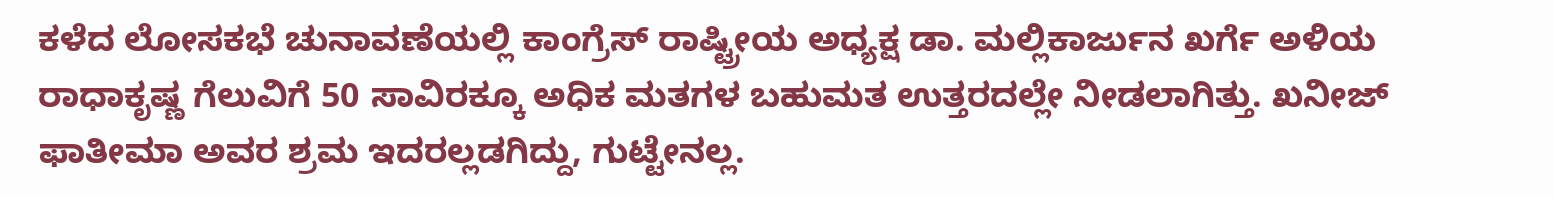ಕಳೆದ ಲೋಸಕಭೆ ಚುನಾವಣೆಯಲ್ಲಿ ಕಾಂಗ್ರೆಸ್‌ ರಾಷ್ಟ್ರೀಯ ಅಧ್ಯಕ್ಷ ಡಾ. ಮಲ್ಲಿಕಾರ್ಜುನ ಖರ್ಗೆ ಅಳಿಯ ರಾಧಾಕೃಷ್ಣ ಗೆಲುವಿಗೆ 50 ಸಾವಿರಕ್ಕೂ ಅಧಿಕ ಮತಗಳ ಬಹುಮತ ಉತ್ತರದಲ್ಲೇ ನೀಡಲಾಗಿತ್ತು. ಖನೀಜ್‌ ಫಾತೀಮಾ ಅವರ ಶ್ರಮ ಇದರಲ್ಲಡಗಿದ್ದು, ಗುಟ್ಟೇನಲ್ಲ.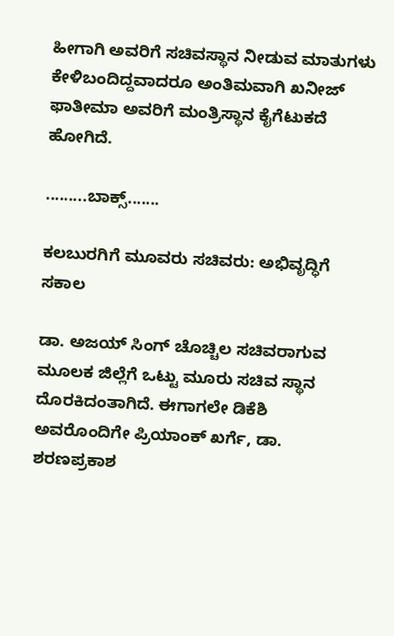ಹೀಗಾಗಿ ಅವರಿಗೆ ಸಚಿವಸ್ಥಾನ ನೀಡುವ ಮಾತುಗಳು ಕೇಳಿಬಂದಿದ್ದವಾದರೂ ಅಂತಿಮವಾಗಿ ಖನೀಜ್‌ ಫಾತೀಮಾ ಅವರಿಗೆ ಮಂತ್ರಿಸ್ಥಾನ ಕೈಗೆಟುಕದೆ ಹೋಗಿದೆ.

.........ಬಾಕ್ಸ್‌.......

ಕಲಬುರಗಿಗೆ ಮೂವರು ಸಚಿವರು: ಅಭಿವೃದ್ಧಿಗೆ ಸಕಾಲ

ಡಾ. ಅಜಯ್‌ ಸಿಂಗ್‌ ಚೊಚ್ಚಿಲ ಸಚಿವರಾಗುವ ಮೂಲಕ ಜಿಲ್ಲೆಗೆ ಒಟ್ಟು ಮೂರು ಸಚಿವ ಸ್ಥಾನ ದೊರಕಿದಂತಾಗಿದೆ. ಈಗಾಗಲೇ ಡಿಕೆಶಿ ಅವರೊಂದಿಗೇ ಪ್ರಿಯಾಂಕ್‌ ಖರ್ಗೆ, ಡಾ. ಶರಣಪ್ರಕಾಶ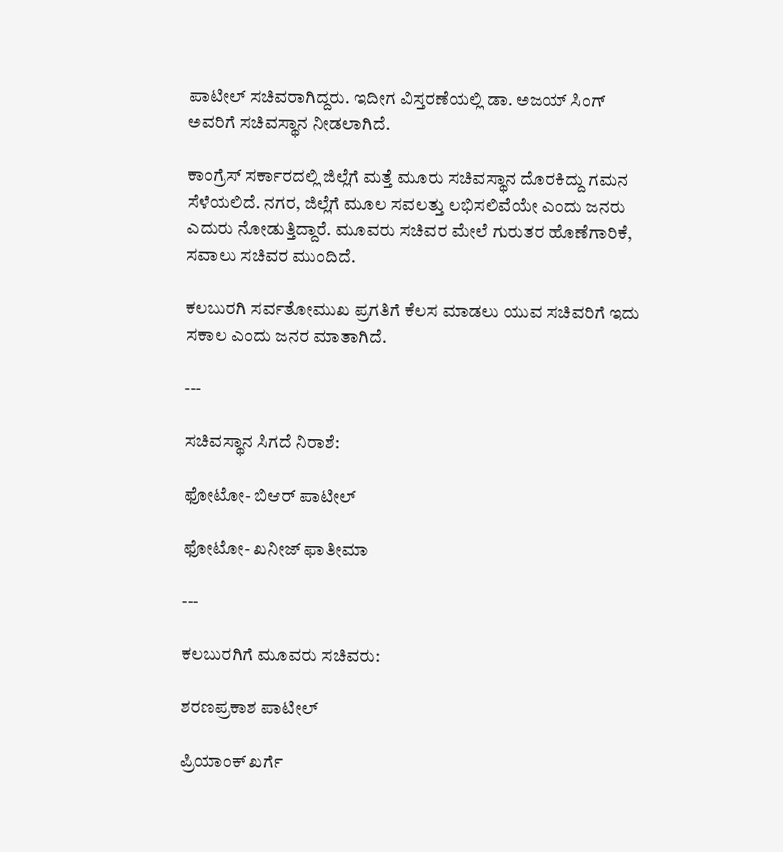ಪಾಟೀಲ್‌ ಸಚಿವರಾಗಿದ್ದರು. ಇದೀಗ ವಿಸ್ತರಣೆಯಲ್ಲಿ ಡಾ. ಅಜಯ್‌ ಸಿಂಗ್‌ ಅವರಿಗೆ ಸಚಿವಸ್ಥಾನ ನೀಡಲಾಗಿದೆ.

ಕಾಂಗ್ರೆಸ್‌ ಸರ್ಕಾರದಲ್ಲಿ ಜಿಲ್ಲೆಗೆ ಮತ್ತೆ ಮೂರು ಸಚಿವಸ್ಥಾನ ದೊರಕಿದ್ದು ಗಮನ ಸೆಳೆಯಲಿದೆ. ನಗರ, ಜಿಲ್ಲೆಗೆ ಮೂಲ ಸವಲತ್ತು ಲಭಿಸಲಿವೆಯೇ ಎಂದು ಜನರು ಎದುರು ನೋಡುತ್ತಿದ್ದಾರೆ. ಮೂವರು ಸಚಿವರ ಮೇಲೆ ಗುರುತರ ಹೊಣೆಗಾರಿಕೆ, ಸವಾಲು ಸಚಿವರ ಮುಂದಿದೆ.

ಕಲಬುರಗಿ ಸರ್ವತೋಮುಖ ಪ್ರಗತಿಗೆ ಕೆಲಸ ಮಾಡಲು ಯುವ ಸಚಿವರಿಗೆ ಇದು ಸಕಾಲ ಎಂದು ಜನರ ಮಾತಾಗಿದೆ.

---

ಸಚಿವಸ್ಥಾನ ಸಿಗದೆ ನಿರಾಶೆ:

ಫೋಟೋ- ಬಿಆರ್‌ ಪಾಟೀಲ್‌

ಫೋಟೋ- ಖನೀಜ್‌ ಫಾತೀಮಾ

---

ಕಲಬುರಗಿಗೆ ಮೂವರು ಸಚಿವರು:

ಶರಣಪ್ರಕಾಶ ಪಾಟೀಲ್‌

ಪ್ರಿಯಾಂಕ್‌ ಖರ್ಗೆ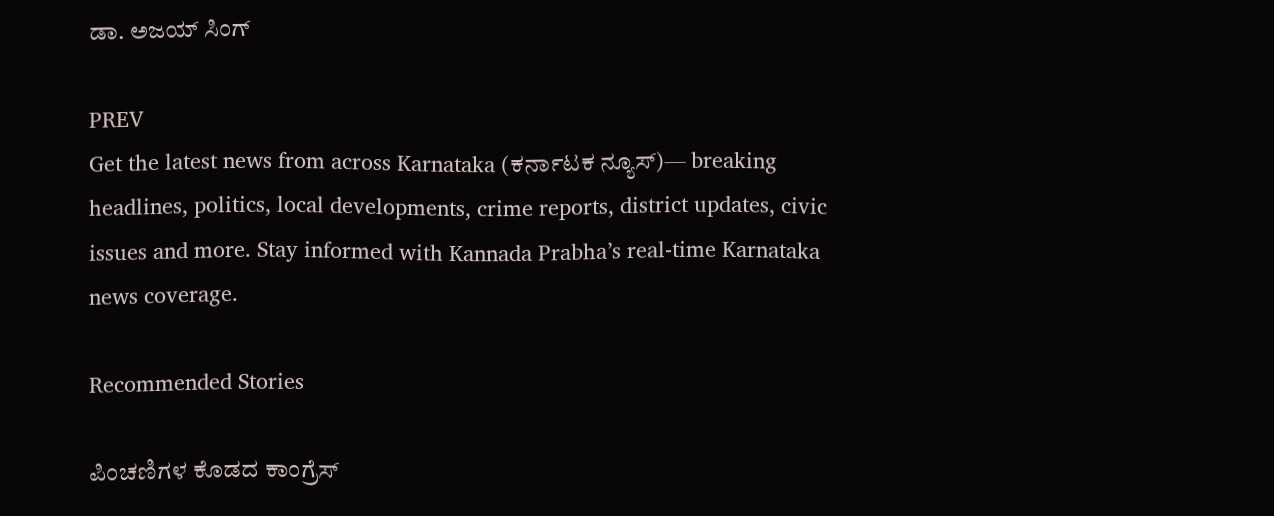ಡಾ. ಅಜಯ್‌ ಸಿಂಗ್‌

PREV
Get the latest news from across Karnataka (ಕರ್ನಾಟಕ ನ್ಯೂಸ್)— breaking headlines, politics, local developments, crime reports, district updates, civic issues and more. Stay informed with Kannada Prabha’s real‑time Karnataka news coverage.

Recommended Stories

ಪಿಂಚಣಿಗಳ ಕೊಡದ ಕಾಂಗ್ರೆಸ್‌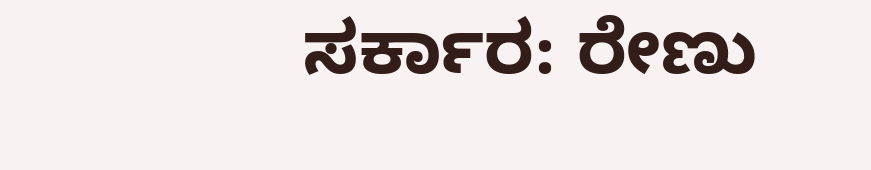ಸರ್ಕಾರ: ರೇಣು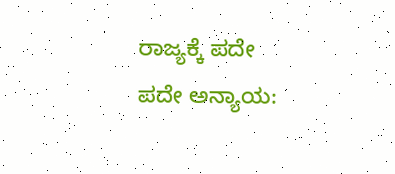ರಾಜ್ಯಕ್ಕೆ ಪದೇ ಪದೇ ಅನ್ಯಾಯ: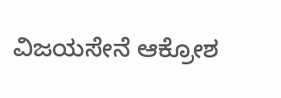ವಿಜಯಸೇನೆ ಆಕ್ರೋಶ